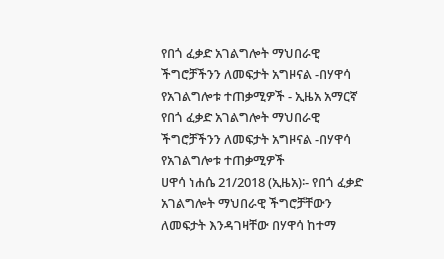የበጎ ፈቃድ አገልግሎት ማህበራዊ ችግሮቻችንን ለመፍታት አግዞናል -በሃዋሳ የአገልግሎቱ ተጠቃሚዎች - ኢዜአ አማርኛ
የበጎ ፈቃድ አገልግሎት ማህበራዊ ችግሮቻችንን ለመፍታት አግዞናል -በሃዋሳ የአገልግሎቱ ተጠቃሚዎች
ሀዋሳ ነሐሴ 21/2018 (ኢዜአ)፡- የበጎ ፈቃድ አገልግሎት ማህበራዊ ችግሮቻቸውን ለመፍታት እንዳገዛቸው በሃዋሳ ከተማ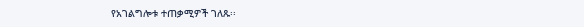የአገልግሎቱ ተጠቃሚዎች ገለጹ፡፡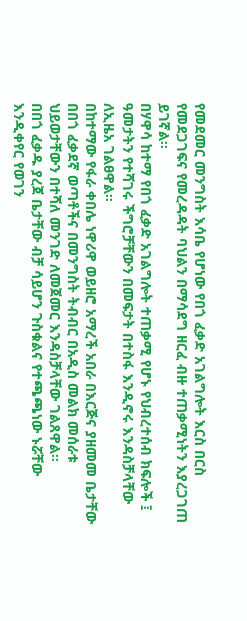የመደመር መንግስት እሳቤ የሆነው የበጎ ፈቃድ አገልግሎት እርስ በርስ የመደጋገፍና የመረዳዳት ባህልን በማሳደግ ዘርፈ ብዙ ተጠቃሚነትን እያረጋገጠ ይገኛል፡፡
በሃዋሳ ከተማ የበጎ ፈቃድ አገልግሎት ተጠቃሚ የሆኑ የህብረተሰብ ክፍሎች ፤ ዓመታትን የተሻገሩ ችግሮቻቸውን በመፍታት በተስፋ እንዲኖሩ እንዳስቻላቸው ለኢዜአ ገልፀዋል።
በከተማው የፋራ ቀበሌ ነዋሪዋ ወይዘሮ አማረች አበራ በእርጅና ያዘመመ ቤታቸው በበጎ ፈቃደኛ ወጣቶችና በመንግስት ትብብር በአዲስ መልክ መሰራቱ ህይወታቸውን በተሻለ መንገድ ለመጀመር እንዳስቻላቸው ገልጸዋል፡፡
በበጎ ፈቃዱ ያረጀ ቤታቸው ብቻ ሳይሆን ጉስቁልና የተጫጫነው ኑሯቸው እንዲቀየር የወገን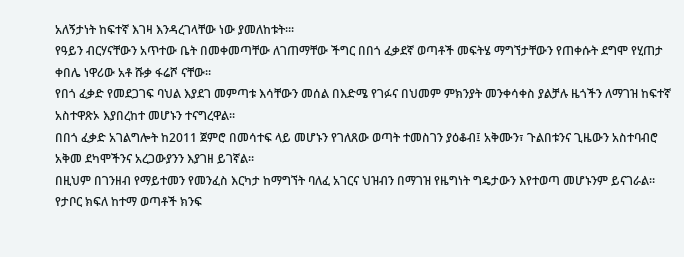አለኝታነት ከፍተኛ እገዛ እንዳረገላቸው ነው ያመለከቱት።፡
የዓይን ብርሃናቸውን አጥተው ቤት በመቀመጣቸው ለገጠማቸው ችግር በበጎ ፈቃደኛ ወጣቶች መፍትሄ ማግኘታቸውን የጠቀሱት ደግሞ የሂጠታ ቀበሌ ነዋሪው አቶ ሹቃ ፋሬሾ ናቸው።
የበጎ ፈቃድ የመደጋገፍ ባህል እያደገ መምጣቱ እሳቸውን መሰል በእድሜ የገፉና በህመም ምክንያት መንቀሳቀስ ያልቻሉ ዜጎችን ለማገዝ ከፍተኛ አስተዋጽኦ እያበረከተ መሆኑን ተናግረዋል፡፡
በበጎ ፈቃድ አገልግሎት ከ2011 ጀምሮ በመሳተፍ ላይ መሆኑን የገለጸው ወጣት ተመስገን ያዕቆብ፤ አቅሙን፣ ጉልበቱንና ጊዜውን አስተባብሮ አቅመ ደካሞችንና አረጋውያንን እያገዘ ይገኛል።
በዚህም በገንዘብ የማይተመን የመንፈስ እርካታ ከማግኘት ባለፈ አገርና ህዝብን በማገዝ የዜግነት ግዴታውን እየተወጣ መሆኑንም ይናገራል።
የታቦር ክፍለ ከተማ ወጣቶች ክንፍ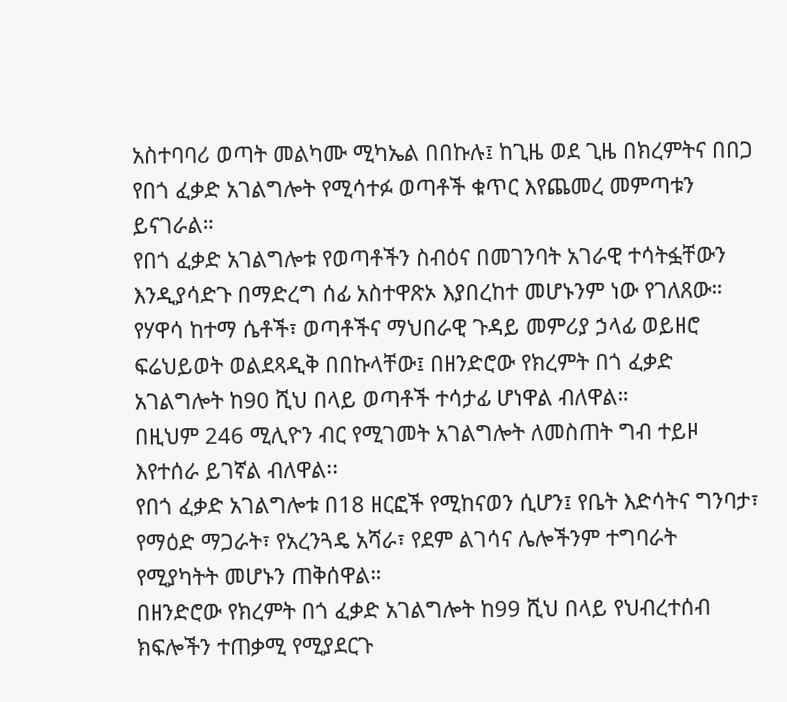አስተባባሪ ወጣት መልካሙ ሚካኤል በበኩሉ፤ ከጊዜ ወደ ጊዜ በክረምትና በበጋ የበጎ ፈቃድ አገልግሎት የሚሳተፉ ወጣቶች ቁጥር እየጨመረ መምጣቱን ይናገራል።
የበጎ ፈቃድ አገልግሎቱ የወጣቶችን ስብዕና በመገንባት አገራዊ ተሳትፏቸውን እንዲያሳድጉ በማድረግ ሰፊ አስተዋጽኦ እያበረከተ መሆኑንም ነው የገለጸው።
የሃዋሳ ከተማ ሴቶች፣ ወጣቶችና ማህበራዊ ጉዳይ መምሪያ ኃላፊ ወይዘሮ ፍሬህይወት ወልደጻዲቅ በበኩላቸው፤ በዘንድሮው የክረምት በጎ ፈቃድ አገልግሎት ከ90 ሺህ በላይ ወጣቶች ተሳታፊ ሆነዋል ብለዋል።
በዚህም 246 ሚሊዮን ብር የሚገመት አገልግሎት ለመስጠት ግብ ተይዞ እየተሰራ ይገኛል ብለዋል፡፡
የበጎ ፈቃድ አገልግሎቱ በ18 ዘርፎች የሚከናወን ሲሆን፤ የቤት እድሳትና ግንባታ፣ የማዕድ ማጋራት፣ የአረንጓዴ አሻራ፣ የደም ልገሳና ሌሎችንም ተግባራት የሚያካትት መሆኑን ጠቅሰዋል።
በዘንድሮው የክረምት በጎ ፈቃድ አገልግሎት ከ99 ሺህ በላይ የህብረተሰብ ክፍሎችን ተጠቃሚ የሚያደርጉ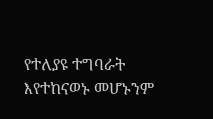የተለያዩ ተግባራት እየተከናወኑ መሆኑንም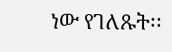ነው የገለጹት፡፡